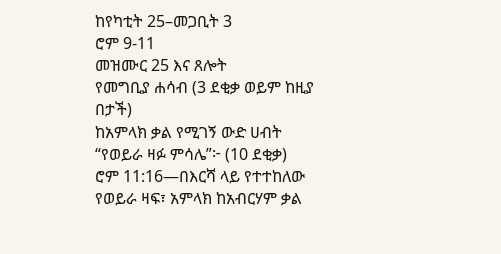ከየካቲት 25–መጋቢት 3
ሮም 9-11
መዝሙር 25 እና ጸሎት
የመግቢያ ሐሳብ (3 ደቂቃ ወይም ከዚያ በታች)
ከአምላክ ቃል የሚገኝ ውድ ሀብት
“የወይራ ዛፉ ምሳሌ”፦ (10 ደቂቃ)
ሮም 11:16—በእርሻ ላይ የተተከለው የወይራ ዛፍ፣ አምላክ ከአብርሃም ቃል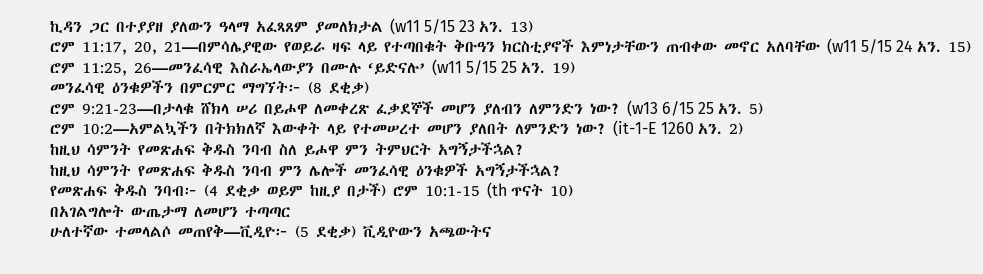ኪዳን ጋር በተያያዘ ያለውን ዓላማ አፈጻጸም ያመለክታል (w11 5/15 23 አን. 13)
ሮም 11:17, 20, 21—በምሳሌያዊው የወይራ ዛፍ ላይ የተጣበቁት ቅቡዓን ክርስቲያኖች እምነታቸውን ጠብቀው መኖር አለባቸው (w11 5/15 24 አን. 15)
ሮም 11:25, 26—መንፈሳዊ እስራኤላውያን በሙሉ ‘ይድናሉ’ (w11 5/15 25 አን. 19)
መንፈሳዊ ዕንቁዎችን በምርምር ማግኘት፦ (8 ደቂቃ)
ሮም 9:21-23—በታላቁ ሸክላ ሠሪ በይሖዋ ለመቀረጽ ፈቃደኞች መሆን ያለብን ለምንድን ነው? (w13 6/15 25 አን. 5)
ሮም 10:2—አምልኳችን በትክክለኛ እውቀት ላይ የተመሠረተ መሆን ያለበት ለምንድን ነው? (it-1-E 1260 አን. 2)
ከዚህ ሳምንት የመጽሐፍ ቅዱስ ንባብ ስለ ይሖዋ ምን ትምህርት አግኝታችኋል?
ከዚህ ሳምንት የመጽሐፍ ቅዱስ ንባብ ምን ሌሎች መንፈሳዊ ዕንቁዎች አግኝታችኋል?
የመጽሐፍ ቅዱስ ንባብ፦ (4 ደቂቃ ወይም ከዚያ በታች) ሮም 10:1-15 (th ጥናት 10)
በአገልግሎት ውጤታማ ለመሆን ተጣጣር
ሁለተኛው ተመላልሶ መጠየቅ—ቪዲዮ፦ (5 ደቂቃ) ቪዲዮውን አጫውትና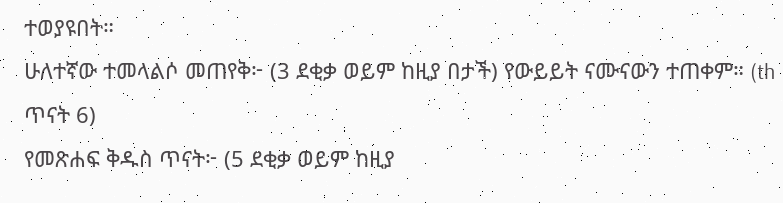ተወያዩበት።
ሁለተኛው ተመላልሶ መጠየቅ፦ (3 ደቂቃ ወይም ከዚያ በታች) የውይይት ናሙናውን ተጠቀም። (th ጥናት 6)
የመጽሐፍ ቅዱስ ጥናት፦ (5 ደቂቃ ወይም ከዚያ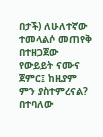በታች) ለሁለተኛው ተመላልሶ መጠየቅ በተዘጋጀው የውይይት ናሙና ጀምር፤ ከዚያም ምን ያስተምረናል? በተባለው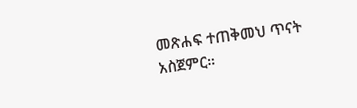መጽሐፍ ተጠቅመህ ጥናት አስጀምር።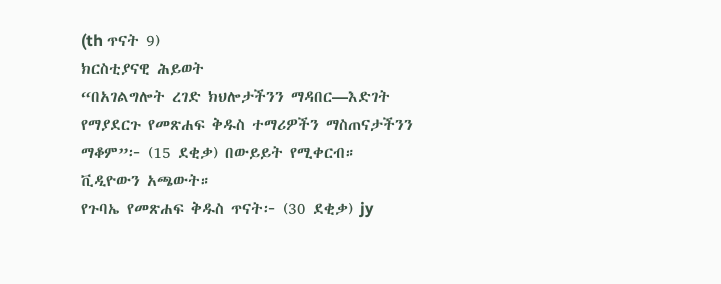(th ጥናት 9)
ክርስቲያናዊ ሕይወት
“በአገልግሎት ረገድ ክህሎታችንን ማዳበር—እድገት የማያደርጉ የመጽሐፍ ቅዱስ ተማሪዎችን ማስጠናታችንን ማቆም”፦ (15 ደቂቃ) በውይይት የሚቀርብ። ቪዲዮውን አጫውት።
የጉባኤ የመጽሐፍ ቅዱስ ጥናት፦ (30 ደቂቃ) jy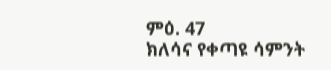ምዕ. 47
ክለሳና የቀጣዩ ሳምንት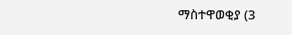ማስተዋወቂያ (3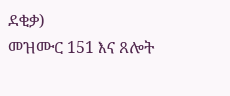ደቂቃ)
መዝሙር 151 እና ጸሎት